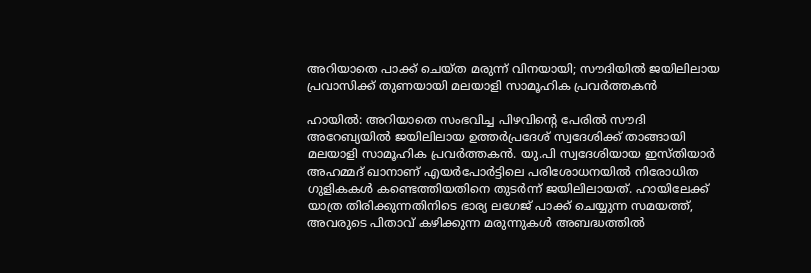അറിയാതെ പാക്ക് ചെയ്ത മരുന്ന് വിനയായി; സൗദിയിൽ ജയിലിലായ പ്രവാസിക്ക് തുണയായി മലയാളി സാമൂഹിക പ്രവർത്തകൻ

ഹായിൽ: അറിയാതെ സംഭവിച്ച പിഴവിന്റെ പേരിൽ സൗദി അറേബ്യയിൽ ജയിലിലായ ഉത്തർപ്രദേശ് സ്വദേശിക്ക് താങ്ങായി മലയാളി സാമൂഹിക പ്രവർത്തകൻ. യു.പി സ്വദേശിയായ ഇസ്തിയാർ അഹമ്മദ് ഖാനാണ് എയർപോർട്ടിലെ പരിശോധനയിൽ നിരോധിത ഗുളികകൾ കണ്ടെത്തിയതിനെ തുടർന്ന് ജയിലിലായത്. ഹായിലേക്ക് യാത്ര തിരിക്കുന്നതിനിടെ ഭാര്യ ലഗേജ് പാക്ക് ചെയ്യുന്ന സമയത്ത്, അവരുടെ പിതാവ് കഴിക്കുന്ന മരുന്നുകൾ അബദ്ധത്തിൽ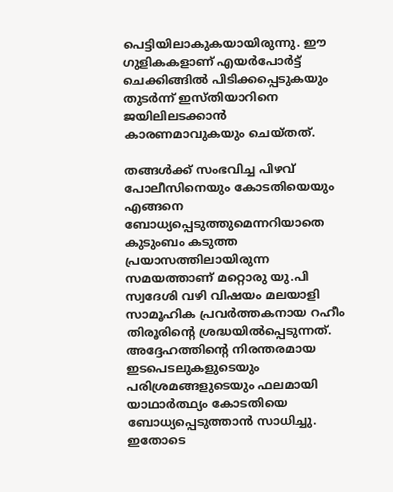പെട്ടിയിലാകുകയായിരുന്നു. ഈ ഗുളികകളാണ് എയർപോർട്ട് ചെക്കിങ്ങിൽ പിടിക്കപ്പെടുകയും തുടർന്ന് ഇസ്തിയാറിനെ ജയിലിലടക്കാൻ കാരണമാവുകയും ചെയ്തത്.

തങ്ങൾക്ക് സംഭവിച്ച പിഴവ് പോലീസിനെയും കോടതിയെയും എങ്ങനെ ബോധ്യപ്പെടുത്തുമെന്നറിയാതെ കുടുംബം കടുത്ത പ്രയാസത്തിലായിരുന്ന സമയത്താണ് മറ്റൊരു യു.പി സ്വദേശി വഴി വിഷയം മലയാളി സാമൂഹിക പ്രവർത്തകനായ റഹീം തിരൂരിന്റെ ശ്രദ്ധയിൽപ്പെടുന്നത്. അദ്ദേഹത്തിന്റെ നിരന്തരമായ ഇടപെടലുകളുടെയും പരിശ്രമങ്ങളുടെയും ഫലമായി യാഥാർത്ഥ്യം കോടതിയെ ബോധ്യപ്പെടുത്താൻ സാധിച്ചു. ഇതോടെ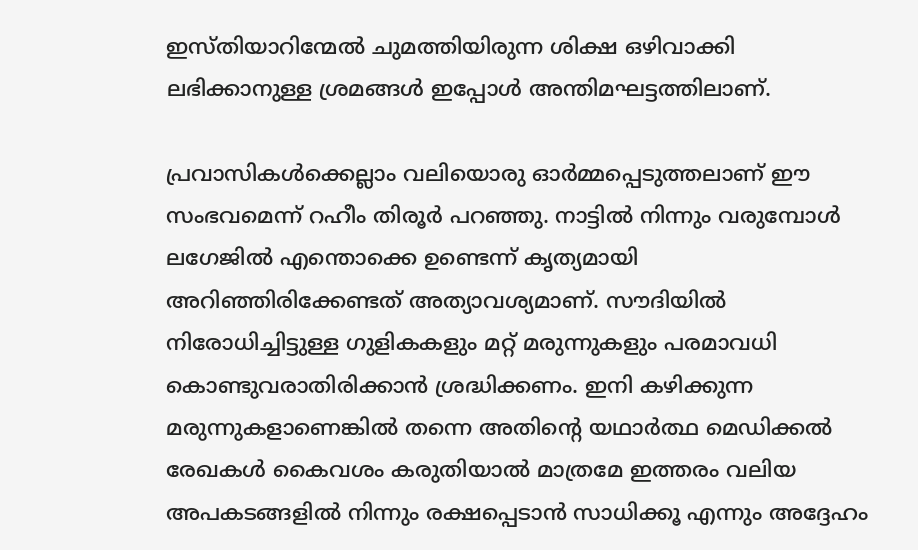ഇസ്തിയാറിന്മേൽ ചുമത്തിയിരുന്ന ശിക്ഷ ഒഴിവാക്കി ലഭിക്കാനുള്ള ശ്രമങ്ങൾ ഇപ്പോൾ അന്തിമഘട്ടത്തിലാണ്.

പ്രവാസികൾക്കെല്ലാം വലിയൊരു ഓർമ്മപ്പെടുത്തലാണ് ഈ സംഭവമെന്ന് റഹീം തിരൂർ പറഞ്ഞു. നാട്ടിൽ നിന്നും വരുമ്പോൾ ലഗേജിൽ എന്തൊക്കെ ഉണ്ടെന്ന് കൃത്യമായി അറിഞ്ഞിരിക്കേണ്ടത് അത്യാവശ്യമാണ്. സൗദിയിൽ നിരോധിച്ചിട്ടുള്ള ഗുളികകളും മറ്റ് മരുന്നുകളും പരമാവധി കൊണ്ടുവരാതിരിക്കാൻ ശ്രദ്ധിക്കണം. ഇനി കഴിക്കുന്ന മരുന്നുകളാണെങ്കിൽ തന്നെ അതിന്റെ യഥാർത്ഥ മെഡിക്കൽ രേഖകൾ കൈവശം കരുതിയാൽ മാത്രമേ ഇത്തരം വലിയ അപകടങ്ങളിൽ നിന്നും രക്ഷപ്പെടാൻ സാധിക്കൂ എന്നും അദ്ദേഹം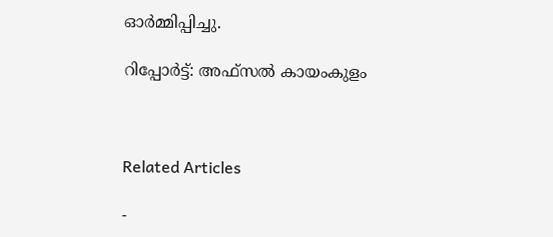ഓർമ്മിപ്പിച്ചു.

റിപ്പോർട്ട്: അഫ്‌സൽ കായംകുളം



Related Articles

-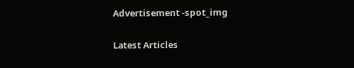Advertisement -spot_img

Latest Articles